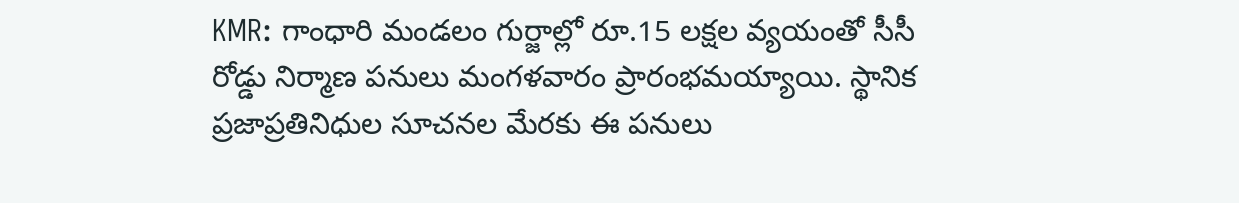KMR: గాంధారి మండలం గుర్జాల్లో రూ.15 లక్షల వ్యయంతో సీసీ రోడ్డు నిర్మాణ పనులు మంగళవారం ప్రారంభమయ్యాయి. స్థానిక ప్రజాప్రతినిధుల సూచనల మేరకు ఈ పనులు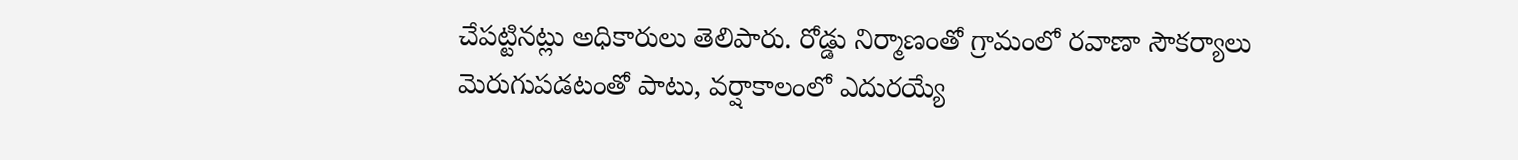చేపట్టినట్లు అధికారులు తెలిపారు. రోడ్డు నిర్మాణంతో గ్రామంలో రవాణా సౌకర్యాలు మెరుగుపడటంతో పాటు, వర్షాకాలంలో ఎదురయ్యే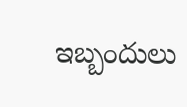ఇబ్బందులు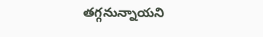తగ్గనున్నాయని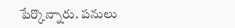పేర్కొన్నారు. పనులు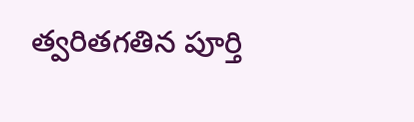త్వరితగతిన పూర్తి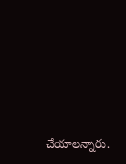చేయాలన్నారు.